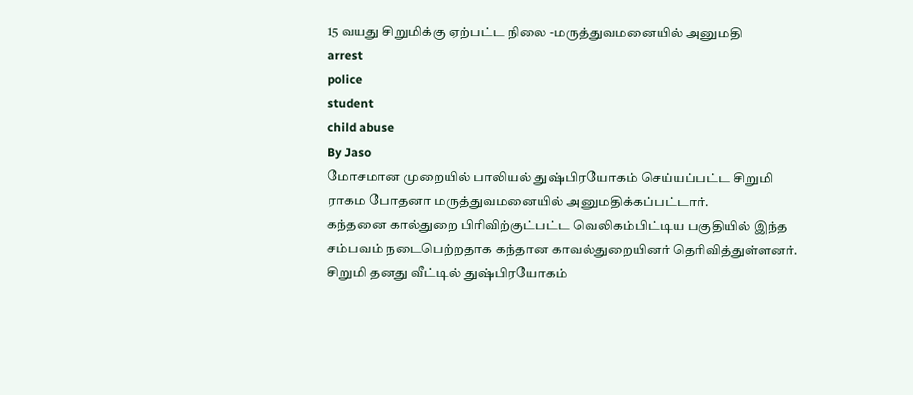15 வயது சிறுமிக்கு ஏற்பட்ட நிலை -மருத்துவமனையில் அனுமதி
arrest
police
student
child abuse
By Jaso
மோசமான முறையில் பாலியல் துஷ்பிரயோகம் செய்யப்பட்ட சிறுமி ராகம போதனா மருத்துவமனையில் அனுமதிக்கப்பட்டார்.
கந்தனை கால்துறை பிரிவிற்குட்பட்ட வெலிகம்பிட்டிய பகுதியில் இந்த சம்பவம் நடைபெற்றதாக கந்தான காவல்துறையினர் தெரிவித்துள்ளனர்.
சிறுமி தனது வீட்டில் துஷ்பிரயோகம்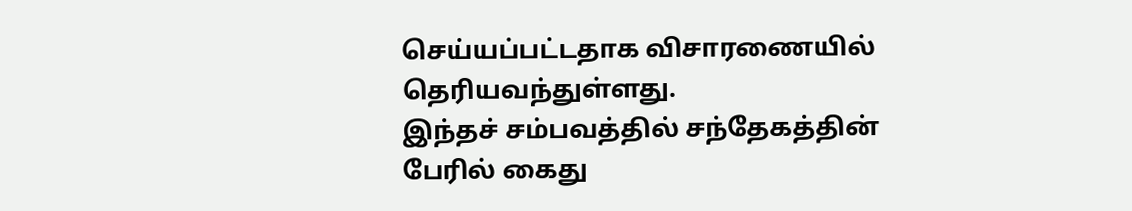செய்யப்பட்டதாக விசாரணையில் தெரியவந்துள்ளது.
இந்தச் சம்பவத்தில் சந்தேகத்தின் பேரில் கைது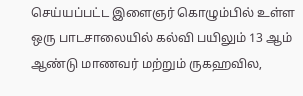செய்யப்பட்ட இளைஞர் கொழும்பில் உள்ள ஒரு பாடசாலையில் கல்வி பயிலும் 13 ஆம் ஆண்டு மாணவர் மற்றும் ருகஹவில,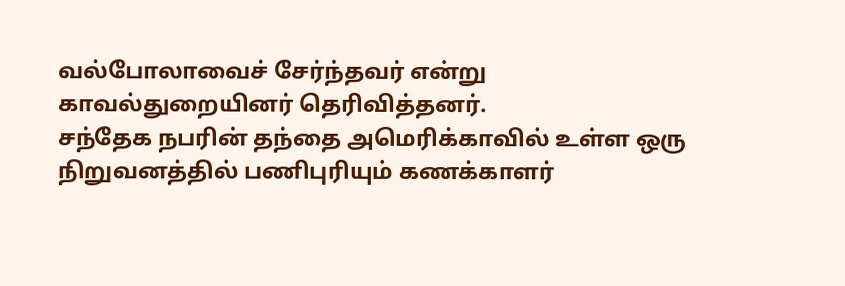வல்போலாவைச் சேர்ந்தவர் என்று காவல்துறையினர் தெரிவித்தனர்.
சந்தேக நபரின் தந்தை அமெரிக்காவில் உள்ள ஒரு நிறுவனத்தில் பணிபுரியும் கணக்காளர்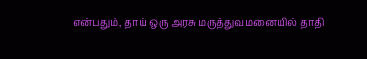என்பதும், தாய் ஒரு அரசு மருத்துவமனையில் தாதி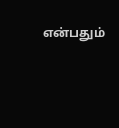என்பதும்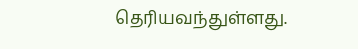தெரியவந்துள்ளது.